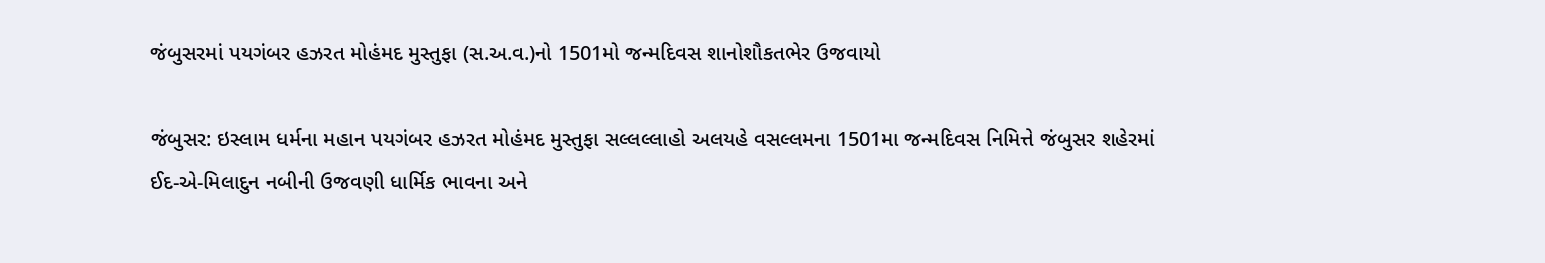જંબુસરમાં પયગંબર હઝરત મોહંમદ મુસ્તુફા (સ.અ.વ.)નો 1501મો જન્મદિવસ શાનોશૌકતભેર ઉજવાયો

જંબુસર: ઇસ્લામ ધર્મના મહાન પયગંબર હઝરત મોહંમદ મુસ્તુફા સલ્લલ્લાહો અલયહે વસલ્લમના 1501મા જન્મદિવસ નિમિત્તે જંબુસર શહેરમાં ઈદ-એ-મિલાદુન નબીની ઉજવણી ધાર્મિક ભાવના અને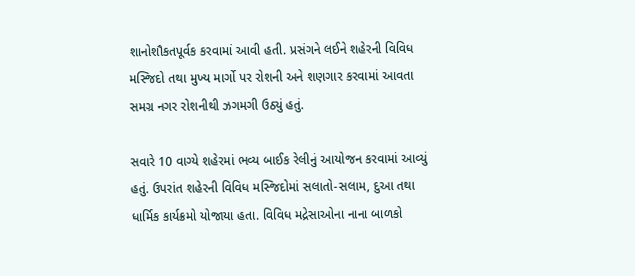શાનોશૌકતપૂર્વક કરવામાં આવી હતી. પ્રસંગને લઈને શહેરની વિવિધ મસ્જિદો તથા મુખ્ય માર્ગો પર રોશની અને શણગાર કરવામાં આવતા સમગ્ર નગર રોશનીથી ઝગમગી ઉઠ્યું હતું.

સવારે 10 વાગ્યે શહેરમાં ભવ્ય બાઈક રેલીનું આયોજન કરવામાં આવ્યું હતું. ઉપરાંત શહેરની વિવિધ મસ્જિદોમાં સલાતો-સલામ, દુઆ તથા ધાર્મિક કાર્યક્રમો યોજાયા હતા. વિવિધ મદ્રેસાઓના નાના બાળકો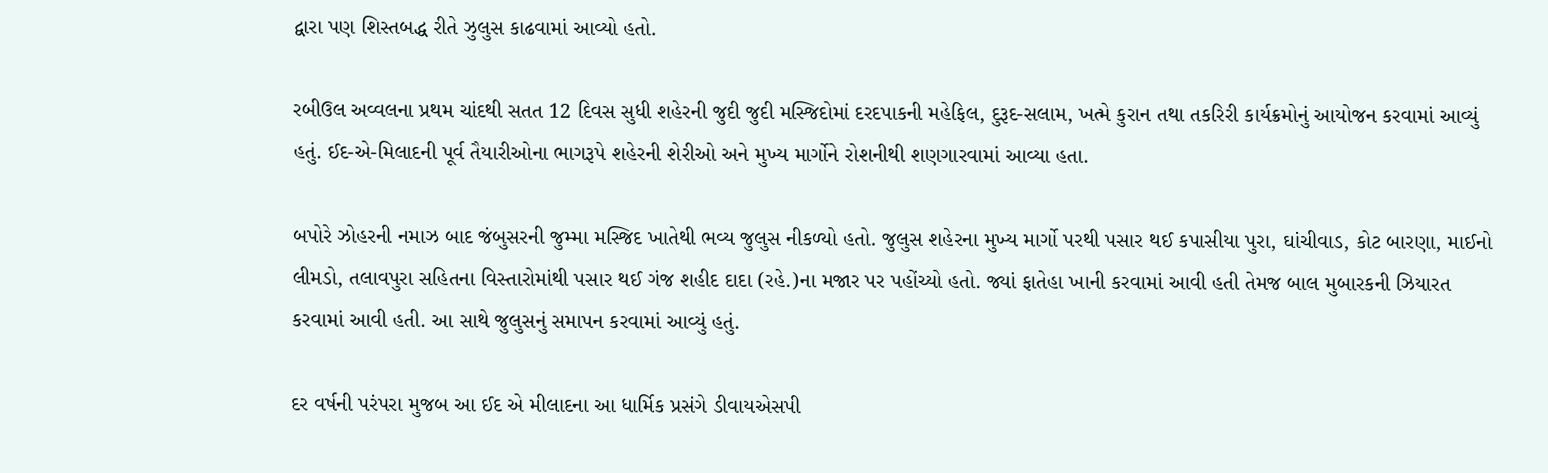દ્વારા પણ શિસ્તબદ્ધ રીતે ઝુલુસ કાઢવામાં આવ્યો હતો.

રબીઉલ અવ્વલના પ્રથમ ચાંદથી સતત 12 દિવસ સુધી શહેરની જુદી જુદી મસ્જિદોમાં દરદપાકની મહેફિલ, દુરૂદ-સલામ, ખત્મે કુરાન તથા તકરિરી કાર્યક્રમોનું આયોજન કરવામાં આવ્યું હતું. ઈદ-એ-મિલાદની પૂર્વ તૈયારીઓના ભાગરૂપે શહેરની શેરીઓ અને મુખ્ય માર્ગોને રોશનીથી શણગારવામાં આવ્યા હતા.

બપોરે ઝોહરની નમાઝ બાદ જંબુસરની જુમ્મા મસ્જિદ ખાતેથી ભવ્ય જુલુસ નીકળ્યો હતો. જુલુસ શહેરના મુખ્ય માર્ગો પરથી પસાર થઈ કપાસીયા પુરા, ઘાંચીવાડ, કોટ બારણા, માઈનો લીમડો, તલાવપુરા સહિતના વિસ્તારોમાંથી પસાર થઈ ગંજ શહીદ દાદા (રહે.)ના મજાર પર પહોંચ્યો હતો. જ્યાં ફાતેહા ખાની કરવામાં આવી હતી તેમજ બાલ મુબારકની ઝિયારત કરવામાં આવી હતી. આ સાથે જુલુસનું સમાપન કરવામાં આવ્યું હતું.

દર વર્ષની પરંપરા મુજબ આ ઈદ એ મીલાદના આ ધાર્મિક પ્રસંગે ડીવાયએસપી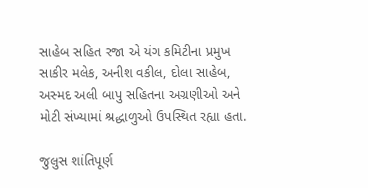સાહેબ સહિત રજા એ યંગ કમિટીના પ્રમુખ સાકીર મલેક, અનીશ વકીલ, દોલા સાહેબ, અસ્મદ અલી બાપુ સહિતના અગ્રણીઓ અને મોટી સંખ્યામાં શ્રદ્ધાળુઓ ઉપસ્થિત રહ્યા હતા.

જુલુસ શાંતિપૂર્ણ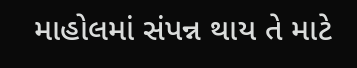માહોલમાં સંપન્ન થાય તે માટે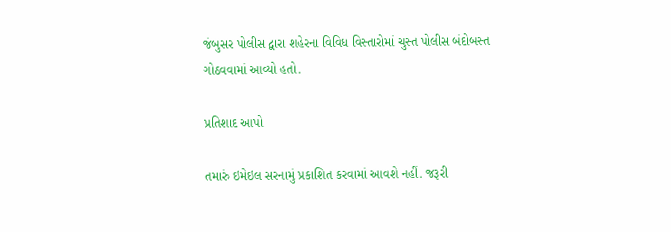જંબુસર પોલીસ દ્વારા શહેરના વિવિધ વિસ્તારોમાં ચુસ્ત પોલીસ બંદોબસ્ત ગોઠવવામાં આવ્યો હતો.

પ્રતિશાદ આપો

તમારું ઇમેઇલ સરનામું પ્રકાશિત કરવામાં આવશે નહીં. જરૂરી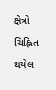ક્ષેત્રો ચિહ્નિત થયેલ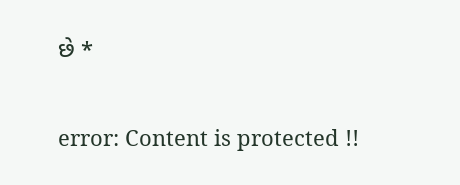છે *

error: Content is protected !!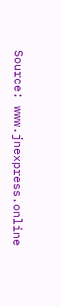Source: www.jnexpress.online